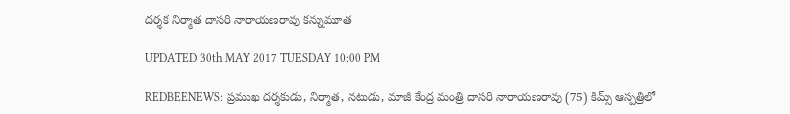దర్శక నిర్మాత దాసరి నారాయణరావు కన్నుమూత

UPDATED 30th MAY 2017 TUESDAY 10:00 PM

REDBEENEWS: ప్రముఖ దర్శకుడు, నిర్మాత, నటుడు, మాజీ కేంద్ర మంత్రి దాసరి నారాయణరావు (75) కిమ్స్ ఆస్పత్రిలో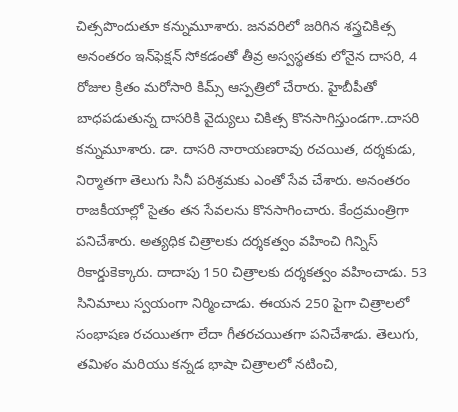చిత్సపొందుతూ కన్నుమూశారు. జనవరిలో జరిగిన శస్త్రచికిత్స అనంతరం ఇన్‌ఫెక్షన్ సోకడంతో తీవ్ర అస్వస్థతకు లోనైన దాసరి, 4 రోజుల క్రితం మరోసారి కిమ్స్ ఆస్పత్రిలో చేరారు. హైబీపీతో బాధపడుతున్న దాసరికి వైద్యులు చికిత్స కొనసాగిస్తుండగా..దాసరి కన్నుమూశారు. డా. దాస‌రి నారాయ‌ణ‌రావు ర‌చ‌యిత‌, ద‌ర్శ‌కుడు, నిర్మాత‌గా తెలుగు సినీ ప‌రిశ్ర‌మ‌కు ఎంతో సేవ చేశారు. అనంత‌రం రాజ‌కీయాల్లో సైతం త‌న సేవ‌ల‌ను కొన‌సాగించారు. కేంద్ర‌మంత్రిగా ప‌నిచేశారు. అత్యధిక చిత్రాలకు ద‌ర్శ‌క‌త్వం వ‌హించి గిన్నిస్ రికార్డుకెక్కారు. దాదాపు 150 చిత్రాలకు దర్శకత్వం వహించాడు. 53 సినిమాలు స్వయంగా నిర్మించాడు. ఈయన 250 పైగా చిత్రాలలో సంభాషణ రచయితగా లేదా గీతరచయితగా పనిచేశాడు. తెలుగు, తమిళం మరియు కన్నడ భాషా చిత్రాలలో నటించి,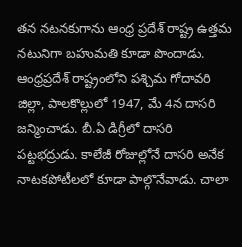తన నటనకుగాను ఆంధ్ర ప్రదేశ్ రాష్ట్ర ఉత్తమ నటునిగా బహుమతి కూడా పొందాడు. ఆంధ్రప్రదేశ్ రాష్ట్రంలోని పశ్చిమ గోదావరి జిల్లా, పాలకొల్లులో 1947, మే 4న దాస‌రి జన్మించాడు. బీ.ఏ డిగ్రీలో దాసరి పట్టభద్రుడు. కాలేజీ రోజుల్లోనే దాసరి అనేక నాటకపోటీలలో కూడా పాల్గొనేవాడు. చాలా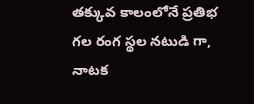త‌క్కువ‌ కాలంలోనే ప్రతిభ గల రంగ స్థల నటుడి గా, నాటక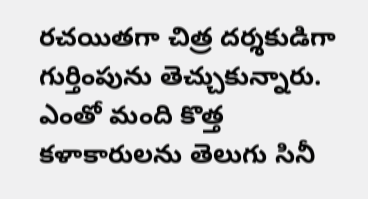రచయితగా చిత్ర దర్శకుడిగా గుర్తింపును తెచ్చుకున్నారు. ఎంతో మంది కొత్త కళాకారులను తెలుగు సినీ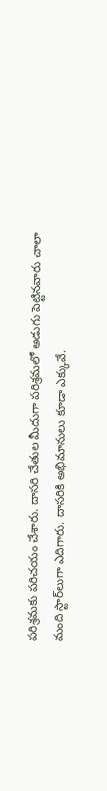ప‌రిశ్ర‌మ‌కు పరిచయం చేశారు. దాస‌రి చేతుల మీదుగా ప‌రిశ్ర‌మ‌లో అడుగు పెట్టిన‌వారు చాలా మంది స్టార్‌లుగా ఎదిగారు. దాస‌రికి అభిమానులు కూడా ఎక్కువే.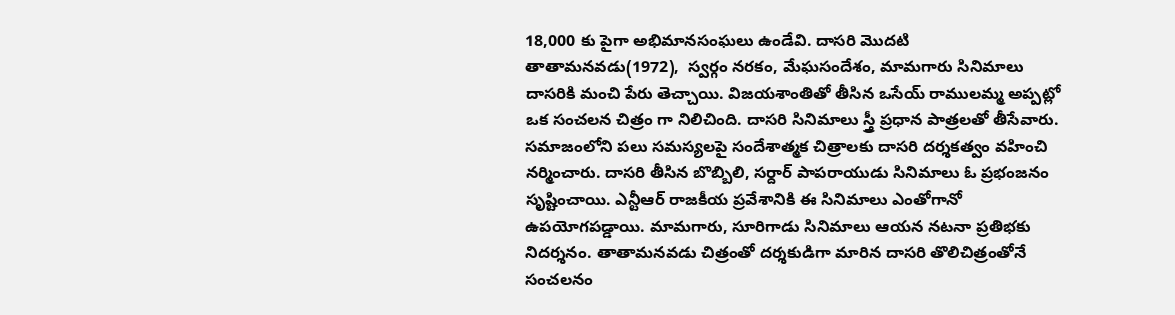18,000 కు పైగా అభిమానసంఘలు ఉండేవి. దాస‌రి మొద‌టి తాతామ‌న‌వ‌డు(1972),  స్వ‌ర్గం న‌ర‌కం, మేఘ‌సందేశం, మామగారు సినిమాలు దాస‌రికి మంచి పేరు తెచ్చాయి. విజ‌య‌శాంతితో తీసిన ఒసేయ్ రాముల‌మ్మ అప్ప‌ట్లో ఒక సంచలన చిత్రం గా నిలిచింది. దాస‌రి సినిమాలు స్త్రీ ప్ర‌ధాన పాత్ర‌ల‌తో తీసేవారు. స‌మాజంలోని ప‌లు స‌మ‌స్య‌ల‌పై సందేశాత్మ‌క చిత్రాల‌కు దాస‌రి ద‌ర్శ‌క‌త్వం వ‌హించి న‌ర్మించారు. దాస‌రి తీసిన బొబ్బిలి, స‌ర్దార్ పాప‌రాయుడు సినిమాలు ఓ ప్ర‌భంజ‌నం సృష్టించాయి. ఎన్టీఆర్ రాజ‌కీయ ప్ర‌వేశానికి ఈ సినిమాలు ఎంతోగానో ఉప‌యోగ‌ప‌డ్డాయి. మామగారు, సూరిగాడు సినిమాలు ఆయ‌న న‌ట‌నా ప్ర‌తిభ‌కు నిద‌ర్శ‌నం. తాతామనవడు చిత్రంతో దర్శకుడిగా మారిన దాసరి తొలిచిత్రంతోనే సంచలనం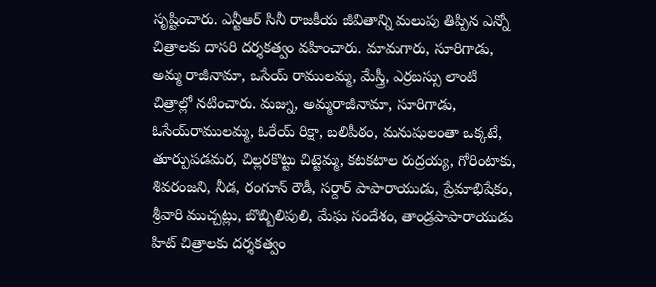సృష్టించారు. ఎన్టీఆర్ సినీ రాజకీయ జీవితాన్ని మలుపు తిప్పిన ఎన్నో చిత్రాలకు దాసరి దర్శకత్వం వహించారు. మామగారు, సూరిగాడు, అమ్మ రాజీనామా, ఒసేయ్ రాములమ్మ, మేస్త్రీ, ఎర్రబస్సు లాంటి చిత్రాల్లో నటించారు. మజ్ను, అమ్మరాజీనామా, సూరిగాడు, ఓసేయ్‌రాములమ్మ, ఓరేయ్ రిక్షా, బలిపీఠం, మనుషులంతా ఒక్కటే, తూర్పుపడమర, చిల్లరకొట్టు చిట్టెమ్మ, కటకటాల రుద్రయ్య, గోరింటాకు, శివరంజని, నీడ, రంగూన్ రౌడీ, సర్దార్ పాపారాయుడు, ప్రేమాభిషేకం, శ్రీవారి ముచ్చట్లు, బొబ్బిలిపులి, మేఘ సందేశం, తాండ్రపాపారాయుడు హిట్ చిత్రాలకు దర్శకత్వం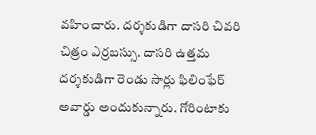వహించారు. దర్శకుడిగా దాసరి చివరి చిత్రం ఎర్రబస్సు. దాసరి ఉత్తమ దర్శకుడిగా రెండు సార్లు ఫిలింఫేర్  అవార్డు అందుకున్నారు. గోరింటాకు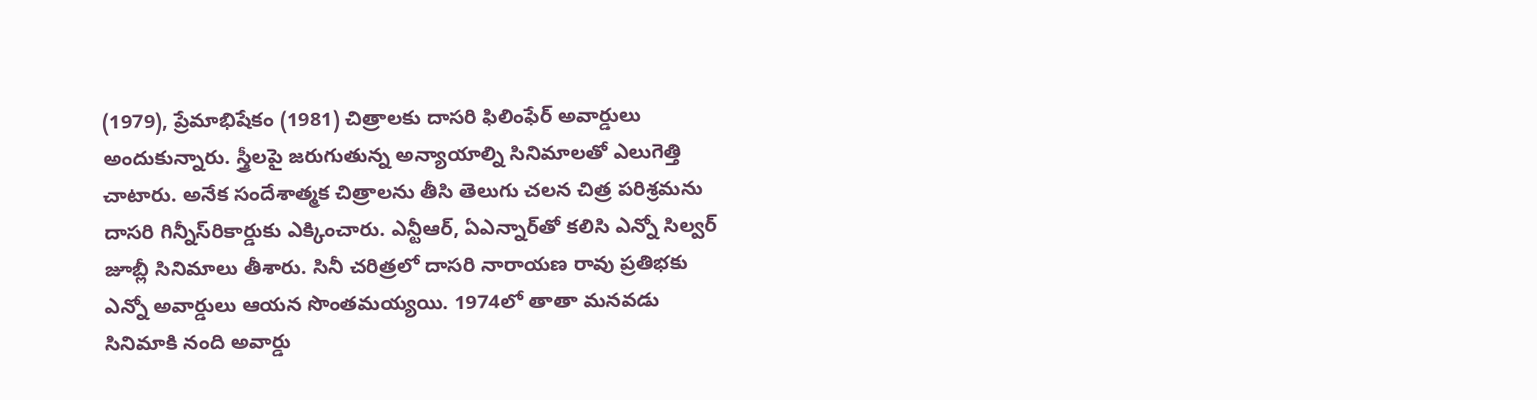(1979), ప్రేమాభిషేకం (1981) చిత్రాలకు దాసరి ఫిలింఫేర్ అవార్డులు అందుకున్నారు. స్త్రీలపై జరుగుతున్న అన్యాయాల్ని సినిమాలతో ఎలుగెత్తి చాటారు. అనేక సందేశాత్మక చిత్రాలను తీసి తెలుగు చలన చిత్ర పరిశ్రమను దాసరి గిన్నీస్‌రికార్డుకు ఎక్కించారు. ఎన్టీఆర్, ఏఎన్నార్‌తో కలిసి ఎన్నో సిల్వర్ జూబ్లీ సినిమాలు తీశారు. సినీ చ‌రిత్ర‌లో దాస‌రి నారాయ‌ణ రావు ప్ర‌తిభ‌కు ఎన్నో అవార్డులు ఆయ‌న సొంత‌మ‌య్యయి. 1974లో తాతా మనవడు సినిమాకి నంది అవార్డు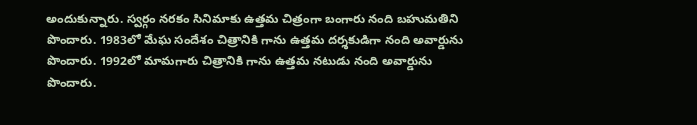అందుకున్నారు. స్వర్గం నరకం సినిమాకు ఉత్తమ చిత్రంగా బంగారు నంది బహుమతిని పొందారు. 1983లో మేఘ సందేశం చిత్రానికి గాను ఉత్తమ దర్శకుడిగా నంది అవార్డును పొందారు. 1992లో మామగారు చిత్రానికి గాను ఉత్తమ నటుడు నంది అవార్డును పొందారు.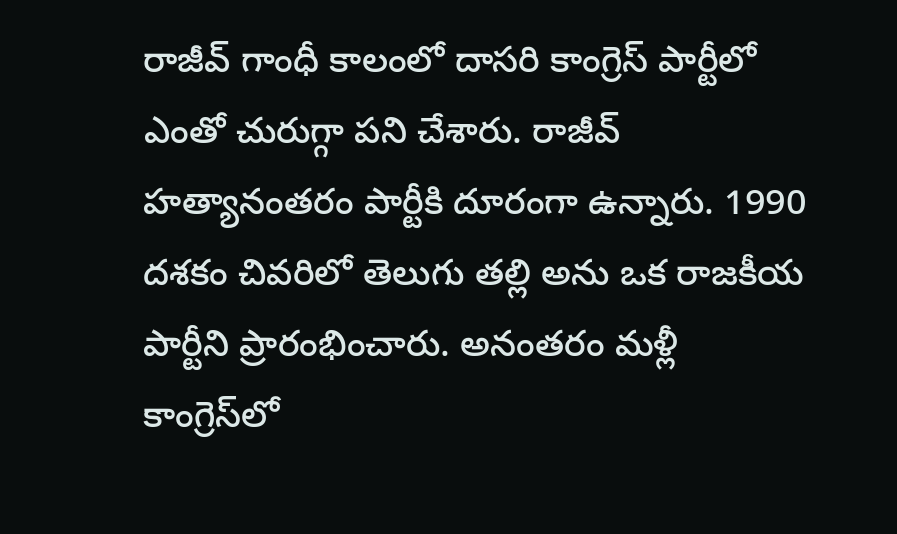రాజీవ్ గాంధీ కాలంలో దాసరి కాంగ్రెస్ పార్టీలో ఎంతో చురుగ్గా ప‌ని చేశారు. రాజీవ్ హత్యానంతరం పార్టీకి దూరంగా ఉన్నారు. 1990 దశకం చివరిలో తెలుగు తల్లి అను ఒక రాజకీయ పార్టీని ప్రారంభించారు. అనంత‌రం మ‌ళ్లీ కాంగ్రెస్‌లో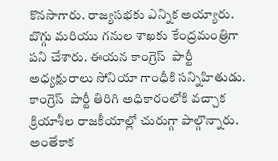కొన‌సాగారు. రాజ్యసభకు ఎన్నిక అయ్యారు. బొగ్గు మరియు గనుల శాఖకు కేంద్రమంత్రిగా ప‌ని చేశారు. ఈయన కాంగ్రెస్  పార్టీ అధ్యక్షురాలు సోనియా గాంధీకి సన్నిహితుడు. కాంగ్రెస్  పార్టీ తిరిగి అధికారంలోకి వచ్చాక క్రియాశీల రాజకీయాల్లో చురుగ్గా పాల్గొన్నారు. అంతేకాక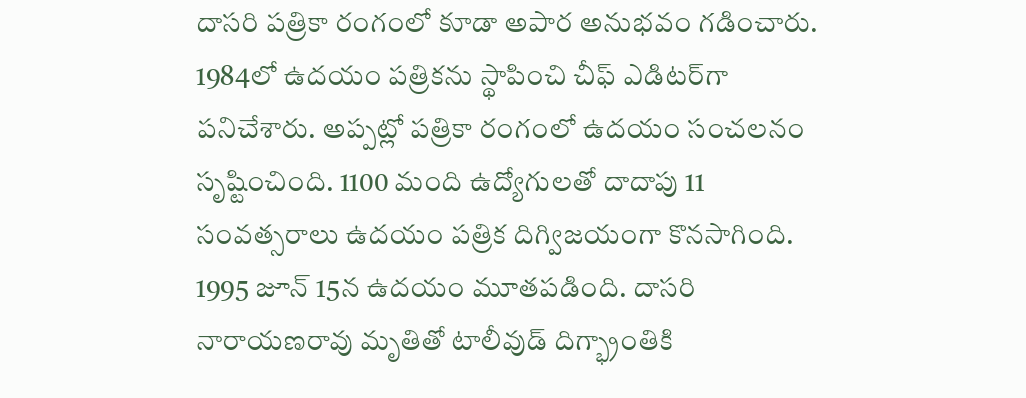దాస‌రి ప‌త్రికా రంగంలో కూడా అపార‌ అనుభ‌వం గ‌డించారు. 1984లో ఉద‌యం ప‌త్రిక‌ను స్థాపించి చీఫ్ ఎడిట‌ర్‌గా ప‌నిచేశారు. అప్ప‌ట్లో ప‌త్రికా రంగంలో ఉద‌యం సంచ‌ల‌నం సృష్టించింది. 1100 మంది ఉద్యోగుల‌తో దాదాపు 11 సంవ‌త్స‌రాలు ఉద‌యం ప‌త్రిక దిగ్విజ‌యంగా కొన‌సాగింది. 1995 జూన్ 15న ఉద‌యం మూత‌ప‌డింది. దాసరి నారాయణరావు మృతితో టాలీవుడ్ దిగ్భ్రాంతికి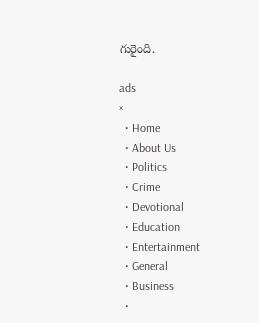గురైంది.

ads
×
  • Home
  • About Us
  • Politics
  • Crime
  • Devotional
  • Education
  • Entertainment
  • General
  • Business
  •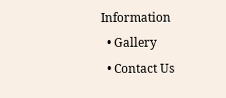Information
  • Gallery
  • Contact Us